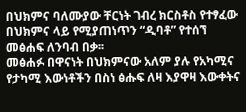በህክምና ባለሙያው ቸርነት ገብረ ክርስቶስ የተፃፈው በህክምና ላይ የሚያጠነጥን “ዲባቶ” የተሰኘ መፅሐፍ ለንባብ በቃ፡፡
መፅሐፉ በዋናነት በህክምናው አለም ያሉ የአካሚና የታካሚ እውነቶችን በስነ ፅሑፍ ለዛ እያዋዛ እውቀትና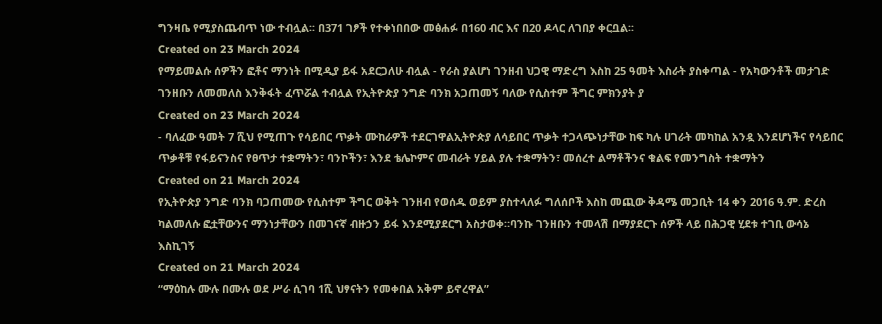ግንዛቤ የሚያስጨብጥ ነው ተብሏል፡፡ በ371 ገፆች የተቀነበበው መፅሐፉ በ160 ብር እና በ20 ዶላር ለገበያ ቀርቧል፡፡
Created on 23 March 2024
የማይመልሱ ሰዎችን ፎቶና ማንነት በሚዲያ ይፋ አደርጋለሁ ብሏል - የራስ ያልሆነ ገንዘብ ህጋዊ ማድረግ እስከ 25 ዓመት እስራት ያስቀጣል - የአካውንቶች መታገድ ገንዘቡን ለመመለስ እንቅፋት ፈጥሯል ተብሏል የኢትዮጵያ ንግድ ባንክ አጋጠመኝ ባለው የሲስተም ችግር ምክንያት ያ
Created on 23 March 2024
- ባለፈው ዓመት 7 ሺህ የሚጠጉ የሳይበር ጥቃት ሙከራዎች ተደርገዋልኢትዮጵያ ለሳይበር ጥቃት ተጋላጭነታቸው ከፍ ካሉ ሀገራት መካከል አንዷ እንደሆነችና የሳይበር ጥቃቶቹ የፋይናንስና የፀጥታ ተቋማትን፣ ባንኮችን፣ እንደ ቴሌኮምና መብራት ሃይል ያሉ ተቋማትን፣ መሰረተ ልማቶችንና ቁልፍ የመንግስት ተቋማትን
Created on 21 March 2024
የኢትዮጵያ ንግድ ባንክ ባጋጠመው የሲስተም ችግር ወቅት ገንዘብ የወሰዱ ወይም ያስተላለፉ ግለሰቦች እስከ መጪው ቅዳሜ መጋቢት 14 ቀን 2016 ዓ.ም. ድረስ ካልመለሱ ፎቷቸውንና ማንነታቸውን በመገናኛ ብዙኃን ይፋ እንደሚያደርግ አስታወቀ።ባንኩ ገንዘቡን ተመላሽ በማያደርጉ ሰዎች ላይ በሕጋዊ ሂደቱ ተገቢ ውሳኔ እስኪገኝ
Created on 21 March 2024
“ማዕከሉ ሙሉ በሙሉ ወደ ሥራ ሲገባ 1ሺ ህፃናትን የመቀበል አቅም ይኖረዋል”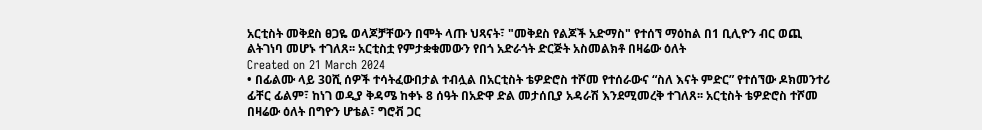አርቲስት መቅደስ ፀጋዬ ወላጆቻቸውን በሞት ላጡ ህጻናት፣ "መቅደስ የልጆች አድማስ" የተሰኘ ማዕከል በ1 ቢሊዮን ብር ወጪ ልትገነባ መሆኑ ተገለጸ፡፡ አርቲስቷ የምታቋቁመውን የበጎ አድራጎት ድርጅት አስመልክቶ በዛሬው ዕለት
Created on 21 March 2024
• በፊልሙ ላይ 30ሺ ሰዎች ተሳትፈውበታል ተብሏል በአርቲስት ቴዎድሮስ ተሾመ የተሰራውና “ስለ እናት ምድር” የተሰኘው ዶክመንተሪ ፊቸር ፊልም፣ ከነገ ወዲያ ቅዳሜ ከቀኑ 8 ሰዓት በአድዋ ድል መታሰቢያ አዳራሽ እንደሚመረቅ ተገለጸ፡፡ አርቲስት ቴዎድሮስ ተሾመ በዛሬው ዕለት በግዮን ሆቴል፣ ግሮቭ ጋር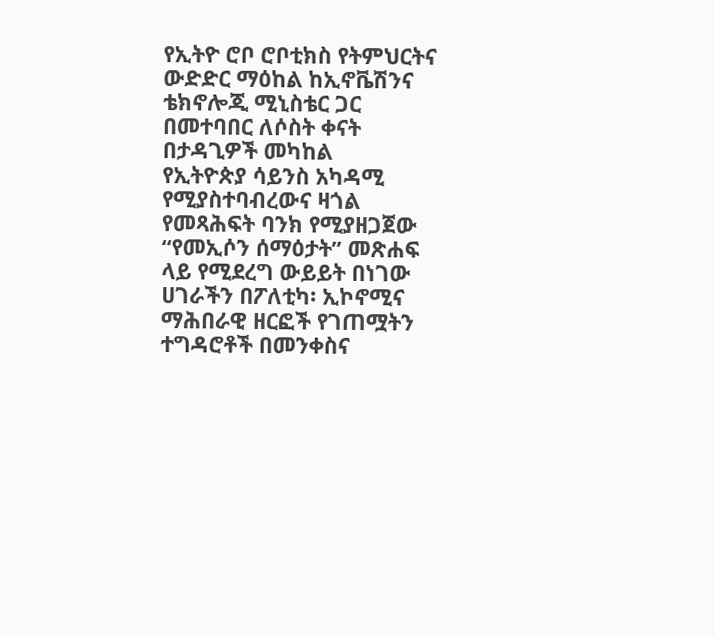የኢትዮ ሮቦ ሮቦቲክስ የትምህርትና ውድድር ማዕከል ከኢኖቬሽንና ቴክኖሎጂ ሚኒስቴር ጋር በመተባበር ለሶስት ቀናት በታዳጊዎች መካከል
የኢትዮጵያ ሳይንስ አካዳሚ የሚያስተባብረውና ዛጎል የመጻሕፍት ባንክ የሚያዘጋጀው “የመኢሶን ሰማዕታት” መጽሐፍ ላይ የሚደረግ ውይይት በነገው
ሀገራችን በፖለቲካ፡ ኢኮኖሚና ማሕበራዊ ዘርፎች የገጠሟትን ተግዳሮቶች በመንቀስና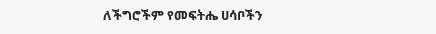ለችግሮችም የመፍትሔ ሀሳቦችን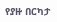የያዙ በርካታ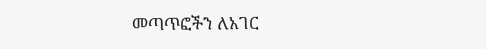መጣጥፎችን ለአገር